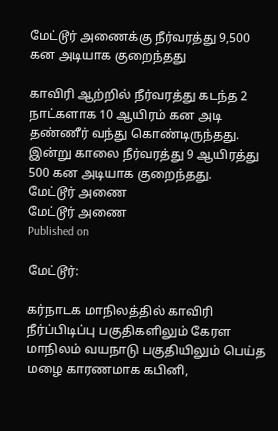மேட்டூர் அணைக்கு நீர்வரத்து 9,500 கன அடியாக குறைந்தது

காவிரி ஆற்றில் நீர்வரத்து கடந்த 2 நாட்களாக 10 ஆயிரம் கன அடி தண்ணீர் வந்து கொண்டிருந்தது. இன்று காலை நீர்வரத்து 9 ஆயிரத்து 500 கன அடியாக குறைந்தது.
மேட்டூர் அணை
மேட்டூர் அணை
Published on

மேட்டூர்:

கர்நாடக மாநிலத்தில் காவிரி நீர்ப்பிடிப்பு பகுதிகளிலும் கேரள மாநிலம் வயநாடு பகுதியிலும் பெய்த மழை காரணமாக கபினி,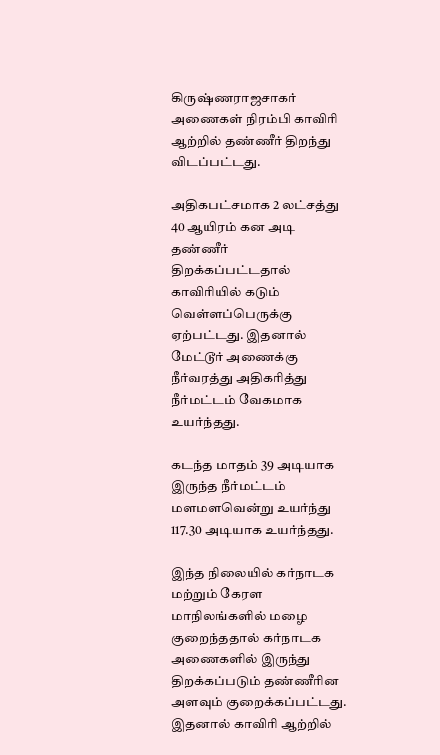கிருஷ்ணராஜசாகர் அணைகள் நிரம்பி காவிரி ஆற்றில் தண்ணீர் திறந்து விடப்பட்டது.

அதிகபட்சமாக 2 லட்சத்து 40 ஆயிரம் கன அடி தண்ணீர் திறக்கப்பட்டதால் காவிரியில் கடும் வெள்ளப்பெருக்கு ஏற்பட்டது. இதனால் மேட்டூர் அணைக்கு நீர்வரத்து அதிகரித்து நீர்மட்டம் வேகமாக உயர்ந்தது.

கடந்த மாதம் 39 அடியாக இருந்த நீர்மட்டம் மளமளவென்று உயர்ந்து 117.30 அடியாக உயர்ந்தது.

இந்த நிலையில் கர்நாடக மற்றும் கேரள மாநிலங்களில் மழை குறைந்ததால் கர்நாடக அணைகளில் இருந்து திறக்கப்படும் தண்ணீரின அளவும் குறைக்கப்பட்டது. இதனால் காவிரி ஆற்றில்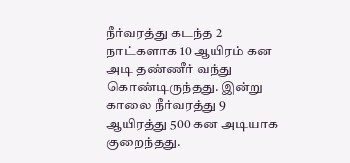நீர்வரத்து கடந்த 2 நாட்களாக 10 ஆயிரம் கன அடி தண்ணீர் வந்து கொண்டிருந்தது. இன்று காலை நீர்வரத்து 9 ஆயிரத்து 500 கன அடியாக குறைந்தது.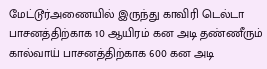மேட்டூர்அணையில் இருந்து காவிரி டெல்டா பாசனத்திற்காக 10 ஆயிரம் கன அடி தண்ணீரும் கால்வாய் பாசனத்திற்காக 600 கன அடி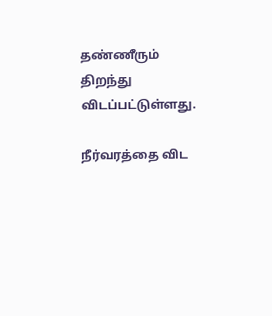தண்ணீரும் திறந்து விடப்பட்டுள்ளது.

நீர்வரத்தை விட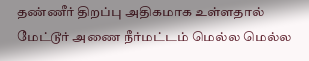தண்ணீர் திறப்பு அதிகமாக உள்ளதால் மேட்டூர் அணை நீர்மட்டம் மெல்ல மெல்ல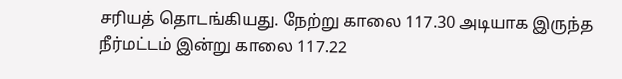சரியத் தொடங்கியது. நேற்று காலை 117.30 அடியாக இருந்த நீர்மட்டம் இன்று காலை 117.22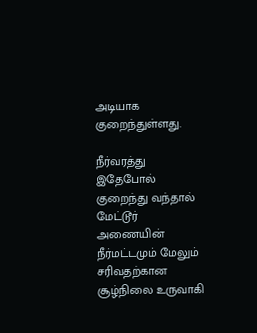அடியாக குறைந்துள்ளது.

நீர்வரத்து இதேபோல் குறைந்து வந்தால் மேட்டூர் அணையின் நீர்மட்டமும் மேலும் சரிவதற்கான சூழ்நிலை உருவாகி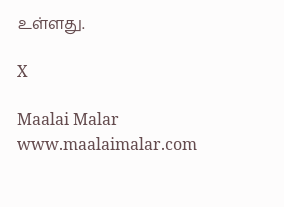உள்ளது.

X

Maalai Malar
www.maalaimalar.com